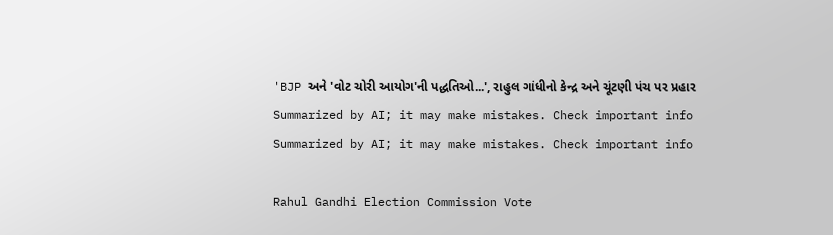'BJP અને 'વોટ ચોરી આયોગ'ની પદ્ધતિઓ...', રાહુલ ગાંધીનો કેન્દ્ર અને ચૂંટણી પંચ પર પ્રહાર
Summarized by AI; it may make mistakes. Check important info
Summarized by AI; it may make mistakes. Check important info

Rahul Gandhi Election Commission Vote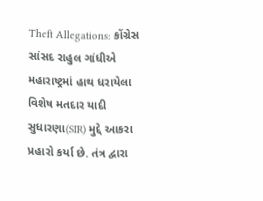Theft Allegations: કોંગ્રેસ સાંસદ રાહુલ ગાંધીએ મહારાષ્ટ્રમાં હાથ ધરાયેલા વિશેષ મતદાર યાદી સુધારણા(SIR) મુદ્દે આકરા પ્રહારો કર્યા છે. તંત્ર દ્વારા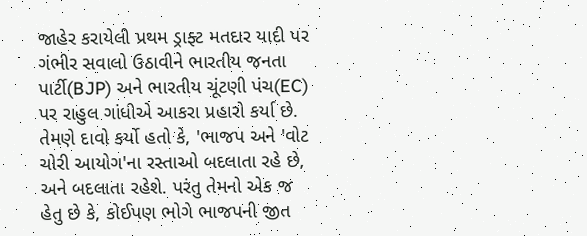જાહેર કરાયેલી પ્રથમ ડ્રાફ્ટ મતદાર યાદી પર ગંભીર સવાલો ઉઠાવીને ભારતીય જનતા પાર્ટી(BJP) અને ભારતીય ચૂંટણી પંચ(EC) પર રાહુલ ગાંધીએ આકરા પ્રહારો કર્યા છે. તેમણે દાવો કર્યો હતો કે, 'ભાજપ અને 'વોટ ચોરી આયોગ'ના રસ્તાઓ બદલાતા રહે છે, અને બદલાતા રહેશે. પરંતુ તેમનો એક જ હેતુ છે કે, કોઈપણ ભોગે ભાજપની જીત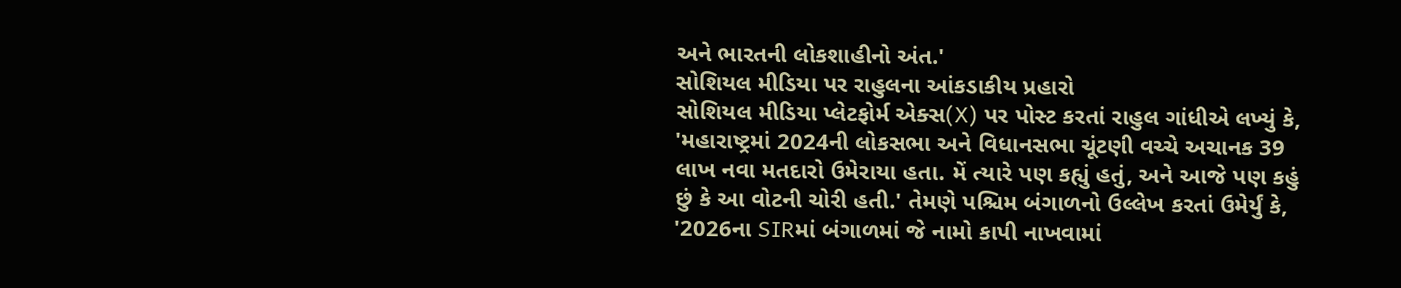અને ભારતની લોકશાહીનો અંત.'
સોશિયલ મીડિયા પર રાહુલના આંકડાકીય પ્રહારો
સોશિયલ મીડિયા પ્લેટફોર્મ એક્સ(X) પર પોસ્ટ કરતાં રાહુલ ગાંધીએ લખ્યું કે, 'મહારાષ્ટ્રમાં 2024ની લોકસભા અને વિધાનસભા ચૂંટણી વચ્ચે અચાનક 39 લાખ નવા મતદારો ઉમેરાયા હતા. મેં ત્યારે પણ કહ્યું હતું, અને આજે પણ કહું છું કે આ વોટની ચોરી હતી.' તેમણે પશ્ચિમ બંગાળનો ઉલ્લેખ કરતાં ઉમેર્યું કે, '2026ના SIRમાં બંગાળમાં જે નામો કાપી નાખવામાં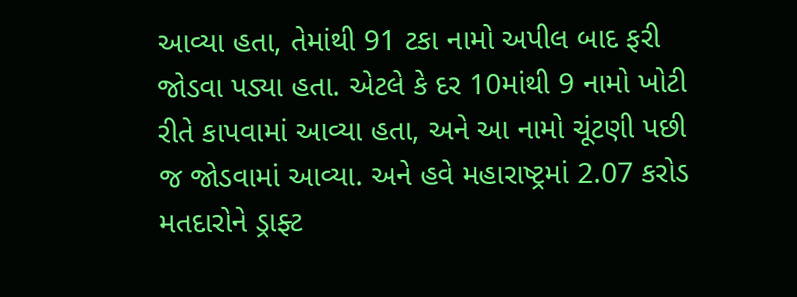આવ્યા હતા, તેમાંથી 91 ટકા નામો અપીલ બાદ ફરી જોડવા પડ્યા હતા. એટલે કે દર 10માંથી 9 નામો ખોટી રીતે કાપવામાં આવ્યા હતા, અને આ નામો ચૂંટણી પછી જ જોડવામાં આવ્યા. અને હવે મહારાષ્ટ્રમાં 2.07 કરોડ મતદારોને ડ્રાફ્ટ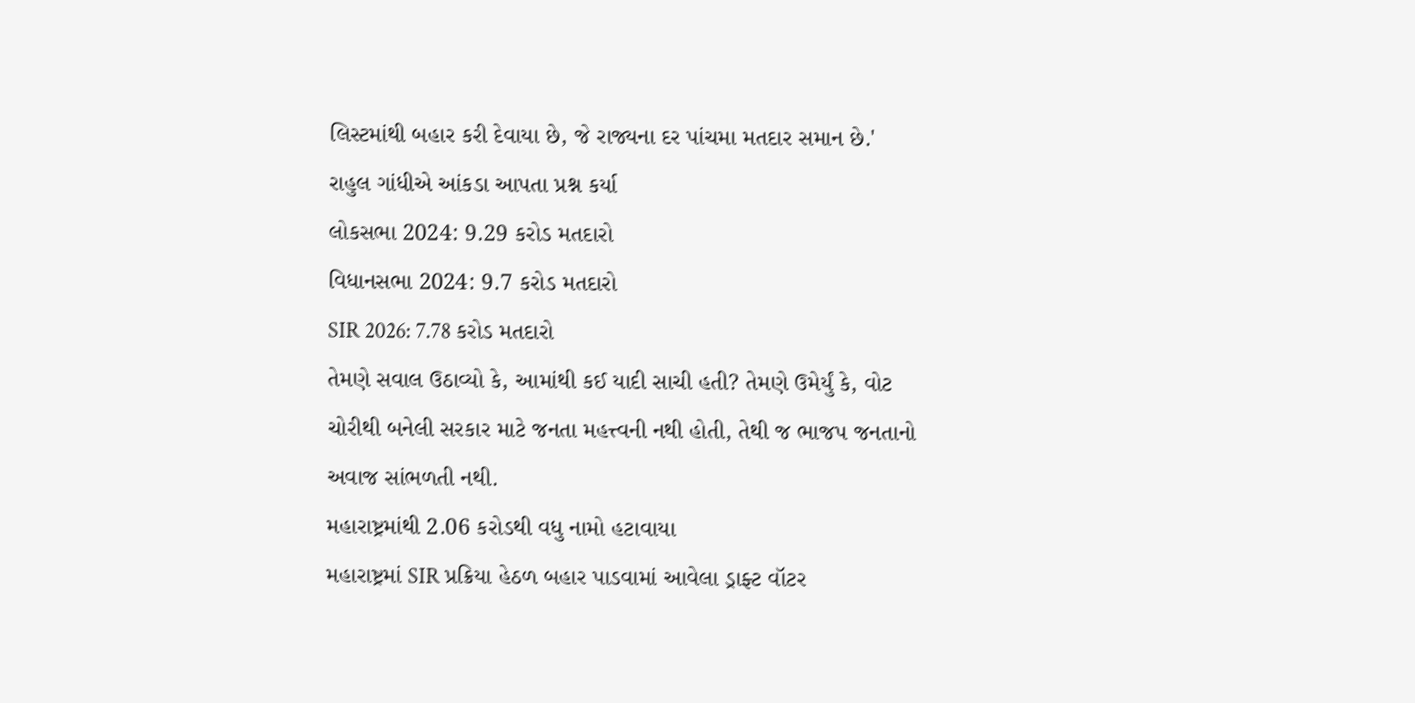લિસ્ટમાંથી બહાર કરી દેવાયા છે, જે રાજ્યના દર પાંચમા મતદાર સમાન છે.'
રાહુલ ગાંધીએ આંકડા આપતા પ્રશ્ન કર્યા
લોકસભા 2024: 9.29 કરોડ મતદારો
વિધાનસભા 2024: 9.7 કરોડ મતદારો
SIR 2026: 7.78 કરોડ મતદારો
તેમણે સવાલ ઉઠાવ્યો કે, આમાંથી કઈ યાદી સાચી હતી? તેમણે ઉમેર્યું કે, વોટ ચોરીથી બનેલી સરકાર માટે જનતા મહત્ત્વની નથી હોતી, તેથી જ ભાજપ જનતાનો અવાજ સાંભળતી નથી.
મહારાષ્ટ્રમાંથી 2.06 કરોડથી વધુ નામો હટાવાયા
મહારાષ્ટ્રમાં SIR પ્રક્રિયા હેઠળ બહાર પાડવામાં આવેલા ડ્રાફ્ટ વૉટર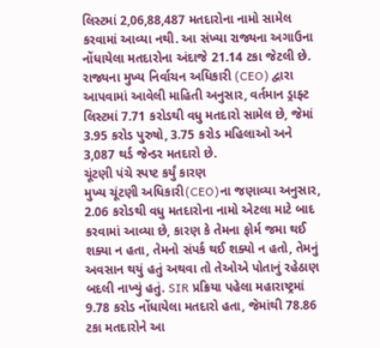લિસ્ટમાં 2,06,88,487 મતદારોના નામો સામેલ કરવામાં આવ્યા નથી. આ સંખ્યા રાજ્યના અગાઉના નોંધાયેલા મતદારોના અંદાજે 21.14 ટકા જેટલી છે. રાજ્યના મુખ્ય નિર્વાચન અધિકારી (CEO) દ્વારા આપવામાં આવેલી માહિતી અનુસાર, વર્તમાન ડ્રાફ્ટ લિસ્ટમાં 7.71 કરોડથી વધુ મતદારો સામેલ છે, જેમાં 3.95 કરોડ પુરુષો, 3.75 કરોડ મહિલાઓ અને 3,087 થર્ડ જેન્ડર મતદારો છે.
ચૂંટણી પંચે સ્પષ્ટ કર્યું કારણ
મુખ્ય ચૂંટણી અધિકારી(CEO)ના જણાવ્યા અનુસાર, 2.06 કરોડથી વધુ મતદારોના નામો એટલા માટે બાદ કરવામાં આવ્યા છે, કારણ કે તેમના ફોર્મ જમા થઈ શક્યા ન હતા, તેમનો સંપર્ક થઈ શક્યો ન હતો, તેમનું અવસાન થયું હતું અથવા તો તેઓએ પોતાનું રહેઠાણ બદલી નાખ્યું હતું. SIR પ્રક્રિયા પહેલા મહારાષ્ટ્રમાં 9.78 કરોડ નોંધાયેલા મતદારો હતા, જેમાંથી 78.86 ટકા મતદારોને આ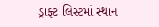ડ્રાફ્ટ લિસ્ટમાં સ્થાન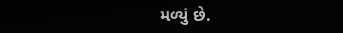મળ્યું છે.